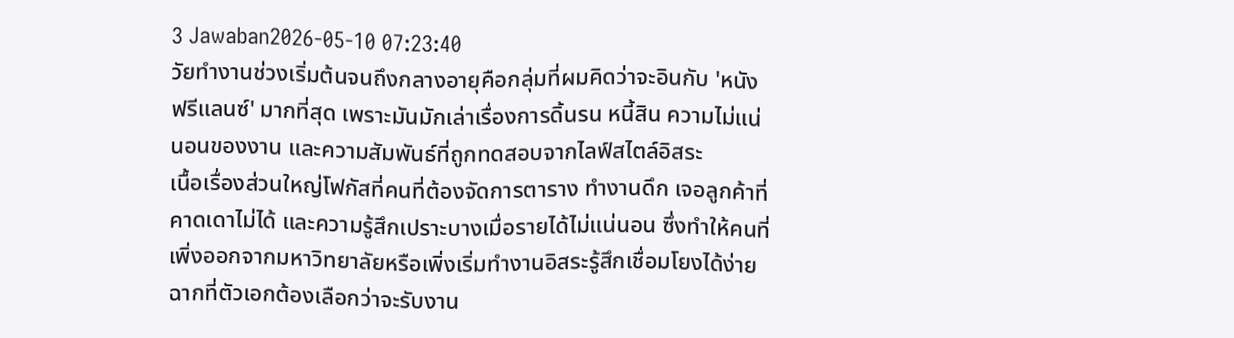3 Jawaban2026-05-10 07:23:40
วัยทำงานช่วงเริ่มต้นจนถึงกลางอายุคือกลุ่มที่ผมคิดว่าจะอินกับ 'หนังฟรีแลนซ์' มากที่สุด เพราะมันมักเล่าเรื่องการดิ้นรน หนี้สิน ความไม่แน่นอนของงาน และความสัมพันธ์ที่ถูกทดสอบจากไลฟ์สไตล์อิสระ
เนื้อเรื่องส่วนใหญ่โฟกัสที่คนที่ต้องจัดการตาราง ทำงานดึก เจอลูกค้าที่คาดเดาไม่ได้ และความรู้สึกเปราะบางเมื่อรายได้ไม่แน่นอน ซึ่งทำให้คนที่เพิ่งออกจากมหาวิทยาลัยหรือเพิ่งเริ่มทำงานอิสระรู้สึกเชื่อมโยงได้ง่าย ฉากที่ตัวเอกต้องเลือกว่าจะรับงาน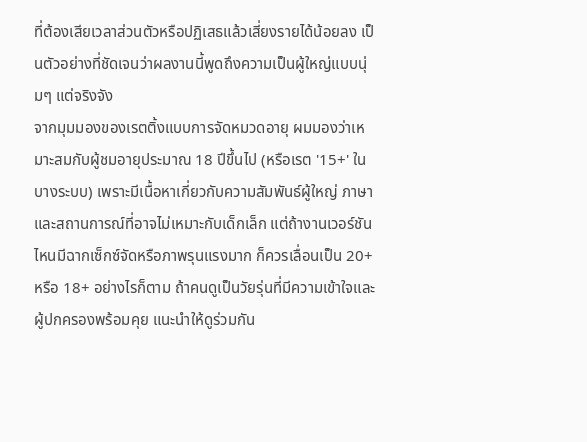ที่ต้องเสียเวลาส่วนตัวหรือปฏิเสธแล้วเสี่ยงรายได้น้อยลง เป็นตัวอย่างที่ชัดเจนว่าผลงานนี้พูดถึงความเป็นผู้ใหญ่แบบนุ่มๆ แต่จริงจัง
จากมุมมองของเรตติ้งแบบการจัดหมวดอายุ ผมมองว่าเหมาะสมกับผู้ชมอายุประมาณ 18 ปีขึ้นไป (หรือเรต '15+' ในบางระบบ) เพราะมีเนื้อหาเกี่ยวกับความสัมพันธ์ผู้ใหญ่ ภาษา และสถานการณ์ที่อาจไม่เหมาะกับเด็กเล็ก แต่ถ้างานเวอร์ชันไหนมีฉากเซ็กซ์จัดหรือภาพรุนแรงมาก ก็ควรเลื่อนเป็น 20+ หรือ 18+ อย่างไรก็ตาม ถ้าคนดูเป็นวัยรุ่นที่มีความเข้าใจและผู้ปกครองพร้อมคุย แนะนำให้ดูร่วมกัน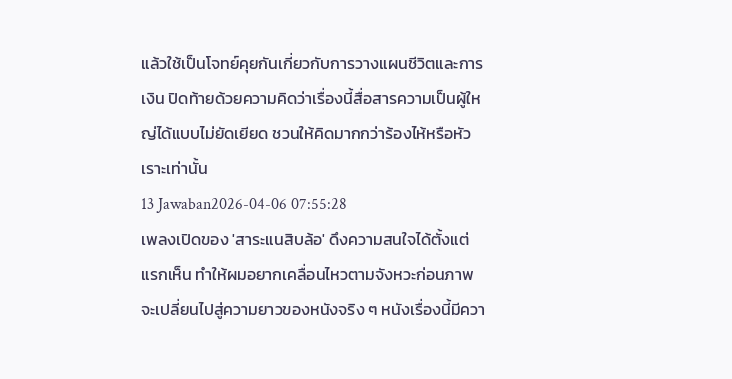แล้วใช้เป็นโจทย์คุยกันเกี่ยวกับการวางแผนชีวิตและการเงิน ปิดท้ายด้วยความคิดว่าเรื่องนี้สื่อสารความเป็นผู้ใหญ่ได้แบบไม่ยัดเยียด ชวนให้คิดมากกว่าร้องไห้หรือหัวเราะเท่านั้น
13 Jawaban2026-04-06 07:55:28
เพลงเปิดของ 'สาระแนสิบล้อ' ดึงความสนใจได้ตั้งแต่แรกเห็น ทำให้ผมอยากเคลื่อนไหวตามจังหวะก่อนภาพจะเปลี่ยนไปสู่ความยาวของหนังจริง ๆ หนังเรื่องนี้มีควา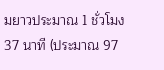มยาวประมาณ 1 ชั่วโมง 37 นาที (ประมาณ 97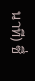นาที) ซึ่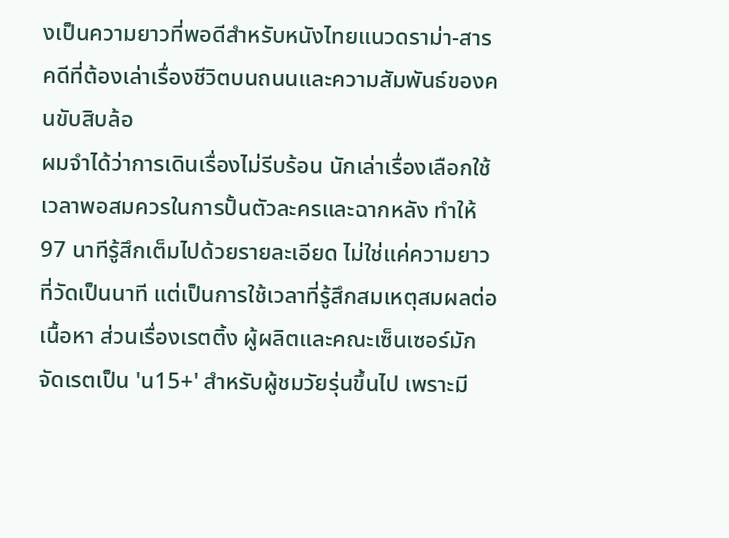งเป็นความยาวที่พอดีสำหรับหนังไทยแนวดราม่า-สารคดีที่ต้องเล่าเรื่องชีวิตบนถนนและความสัมพันธ์ของคนขับสิบล้อ
ผมจำได้ว่าการเดินเรื่องไม่รีบร้อน นักเล่าเรื่องเลือกใช้เวลาพอสมควรในการปั้นตัวละครและฉากหลัง ทำให้ 97 นาทีรู้สึกเต็มไปด้วยรายละเอียด ไม่ใช่แค่ความยาวที่วัดเป็นนาที แต่เป็นการใช้เวลาที่รู้สึกสมเหตุสมผลต่อเนื้อหา ส่วนเรื่องเรตติ้ง ผู้ผลิตและคณะเซ็นเซอร์มักจัดเรตเป็น 'น15+' สำหรับผู้ชมวัยรุ่นขึ้นไป เพราะมี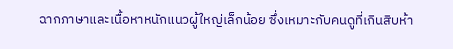ฉากภาษาและเนื้อหาหนักแนวผู้ใหญ่เล็กน้อย ซึ่งเหมาะกับคนดูที่เกินสิบห้า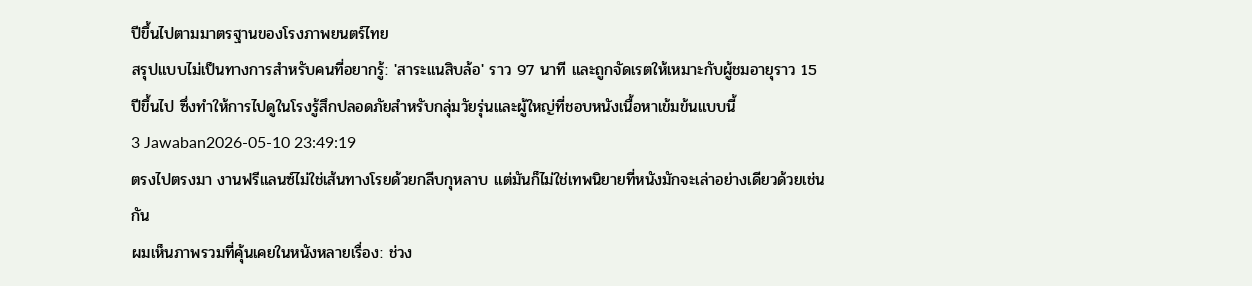ปีขึ้นไปตามมาตรฐานของโรงภาพยนตร์ไทย
สรุปแบบไม่เป็นทางการสำหรับคนที่อยากรู้: 'สาระแนสิบล้อ' ราว 97 นาที และถูกจัดเรตให้เหมาะกับผู้ชมอายุราว 15 ปีขึ้นไป ซึ่งทำให้การไปดูในโรงรู้สึกปลอดภัยสำหรับกลุ่มวัยรุ่นและผู้ใหญ่ที่ชอบหนังเนื้อหาเข้มข้นแบบนี้
3 Jawaban2026-05-10 23:49:19
ตรงไปตรงมา งานฟรีแลนซ์ไม่ใช่เส้นทางโรยด้วยกลีบกุหลาบ แต่มันก็ไม่ใช่เทพนิยายที่หนังมักจะเล่าอย่างเดียวด้วยเช่นกัน
ผมเห็นภาพรวมที่คุ้นเคยในหนังหลายเรื่อง: ช่วง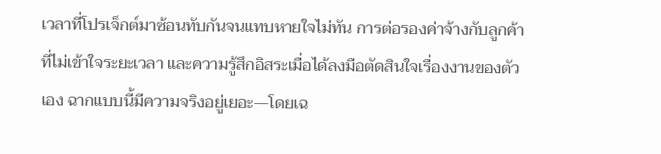เวลาที่โปรเจ็กต์มาซ้อนทับกันจนแทบหายใจไม่ทัน การต่อรองค่าจ้างกับลูกค้าที่ไม่เข้าใจระยะเวลา และความรู้สึกอิสระเมื่อได้ลงมือตัดสินใจเรื่องงานของตัวเอง ฉากแบบนี้มีความจริงอยู่เยอะ—โดยเฉ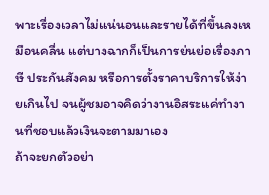พาะเรื่องเวลาไม่แน่นอนและรายได้ที่ขึ้นลงเหมือนคลื่น แต่บางฉากก็เป็นการย่นย่อเรื่องภาษี ประกันสังคม หรือการตั้งราคาบริการให้ง่ายเกินไป จนผู้ชมอาจคิดว่างานอิสระแค่ทำงานที่ชอบแล้วเงินจะตามมาเอง
ถ้าจะยกตัวอย่า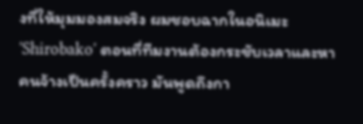งที่ให้มุมมองสมจริง ผมชอบฉากในอนิเมะ 'Shirobako' ตอนที่ทีมงานต้องกระชับเวลาและหาคนจ้างเป็นครั้งคราว มันพูดถึงกา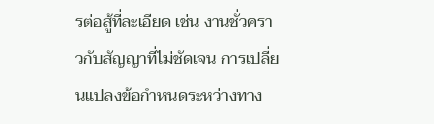รต่อสู้ที่ละเอียด เช่น งานชั่วคราวกับสัญญาที่ไม่ชัดเจน การเปลี่ยนแปลงข้อกำหนดระหว่างทาง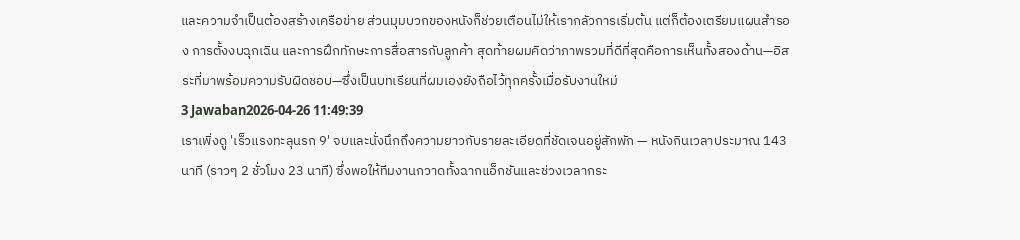และความจำเป็นต้องสร้างเครือข่าย ส่วนมุมบวกของหนังก็ช่วยเตือนไม่ให้เรากลัวการเริ่มต้น แต่ก็ต้องเตรียมแผนสำรอง การตั้งงบฉุกเฉิน และการฝึกทักษะการสื่อสารกับลูกค้า สุดท้ายผมคิดว่าภาพรวมที่ดีที่สุดคือการเห็นทั้งสองด้าน—อิสระที่มาพร้อมความรับผิดชอบ—ซึ่งเป็นบทเรียนที่ผมเองยังถือไว้ทุกครั้งเมื่อรับงานใหม่
3 Jawaban2026-04-26 11:49:39
เราเพิ่งดู 'เร็วแรงทะลุนรก 9' จบและนั่งนึกถึงความยาวกับรายละเอียดที่ชัดเจนอยู่สักพัก — หนังกินเวลาประมาณ 143 นาที (ราวๆ 2 ชั่วโมง 23 นาที) ซึ่งพอให้ทีมงานกวาดทั้งฉากแอ็กชันและช่วงเวลากระ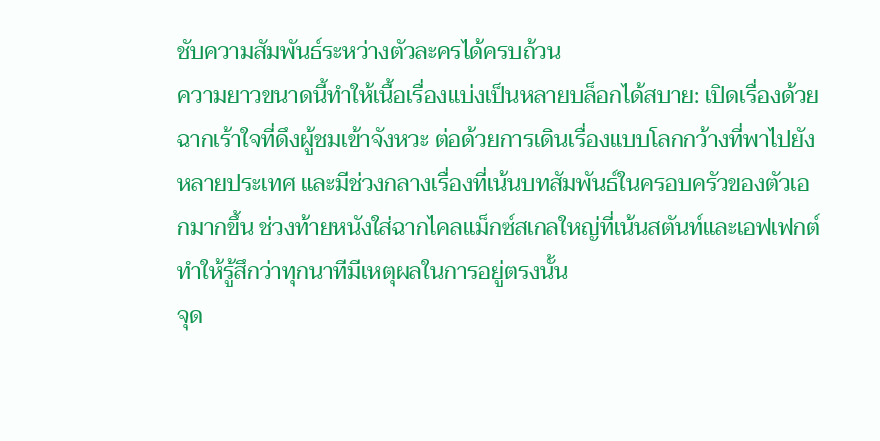ชับความสัมพันธ์ระหว่างตัวละครได้ครบถ้วน
ความยาวขนาดนี้ทำให้เนื้อเรื่องแบ่งเป็นหลายบล็อกได้สบาย: เปิดเรื่องด้วยฉากเร้าใจที่ดึงผู้ชมเข้าจังหวะ ต่อด้วยการเดินเรื่องแบบโลกกว้างที่พาไปยังหลายประเทศ และมีช่วงกลางเรื่องที่เน้นบทสัมพันธ์ในครอบครัวของตัวเอกมากขึ้น ช่วงท้ายหนังใส่ฉากไคลแม็กซ์สเกลใหญ่ที่เน้นสตันท์และเอฟเฟกต์ ทำให้รู้สึกว่าทุกนาทีมีเหตุผลในการอยู่ตรงนั้น
จุด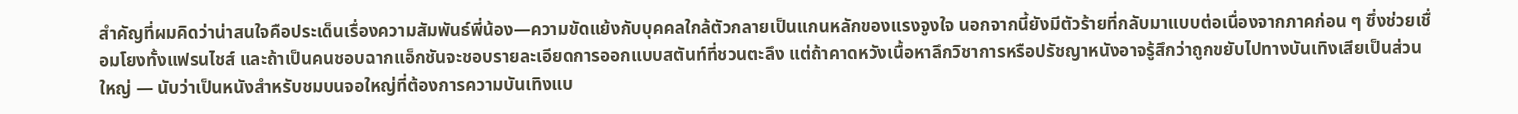สำคัญที่ผมคิดว่าน่าสนใจคือประเด็นเรื่องความสัมพันธ์พี่น้อง—ความขัดแย้งกับบุคคลใกล้ตัวกลายเป็นแกนหลักของแรงจูงใจ นอกจากนี้ยังมีตัวร้ายที่กลับมาแบบต่อเนื่องจากภาคก่อน ๆ ซึ่งช่วยเชื่อมโยงทั้งแฟรนไชส์ และถ้าเป็นคนชอบฉากแอ็กชันจะชอบรายละเอียดการออกแบบสตันท์ที่ชวนตะลึง แต่ถ้าคาดหวังเนื้อหาลึกวิชาการหรือปรัชญาหนังอาจรู้สึกว่าถูกขยับไปทางบันเทิงเสียเป็นส่วนใหญ่ — นับว่าเป็นหนังสำหรับชมบนจอใหญ่ที่ต้องการความบันเทิงแบ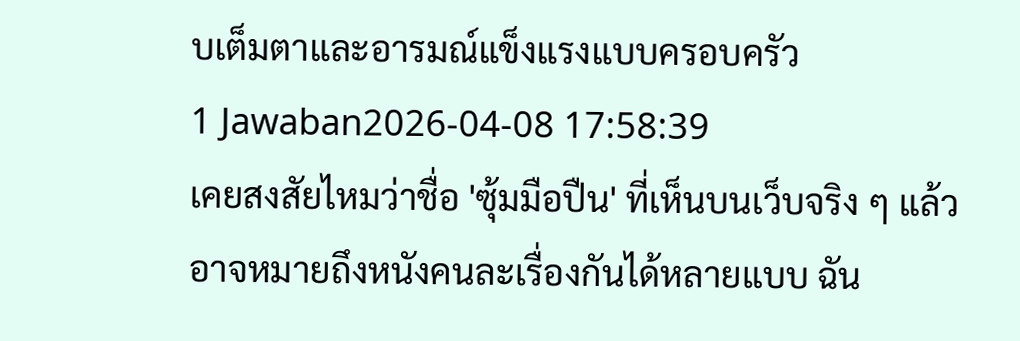บเต็มตาและอารมณ์แข็งแรงแบบครอบครัว
1 Jawaban2026-04-08 17:58:39
เคยสงสัยไหมว่าชื่อ 'ซุ้มมือปืน' ที่เห็นบนเว็บจริง ๆ แล้วอาจหมายถึงหนังคนละเรื่องกันได้หลายแบบ ฉัน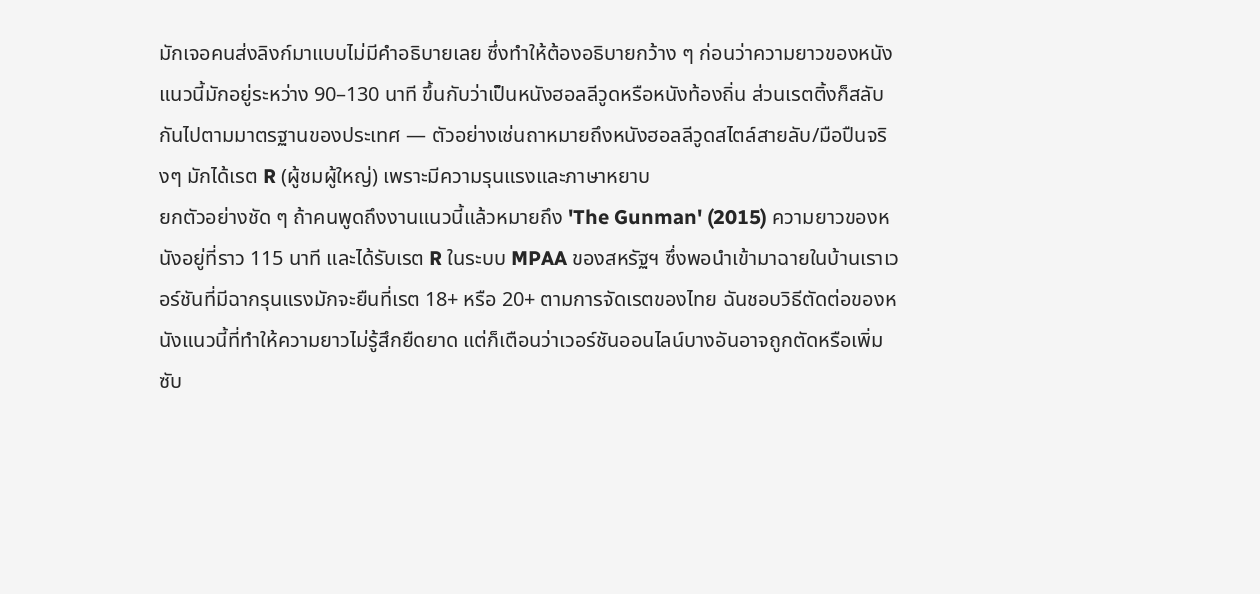มักเจอคนส่งลิงก์มาแบบไม่มีคำอธิบายเลย ซึ่งทำให้ต้องอธิบายกว้าง ๆ ก่อนว่าความยาวของหนังแนวนี้มักอยู่ระหว่าง 90–130 นาที ขึ้นกับว่าเป็นหนังฮอลลีวูดหรือหนังท้องถิ่น ส่วนเรตติ้งก็สลับกันไปตามมาตรฐานของประเทศ — ตัวอย่างเช่นถาหมายถึงหนังฮอลลีวูดสไตล์สายลับ/มือปืนจริงๆ มักได้เรต R (ผู้ชมผู้ใหญ่) เพราะมีความรุนแรงและภาษาหยาบ
ยกตัวอย่างชัด ๆ ถ้าคนพูดถึงงานแนวนี้แล้วหมายถึง 'The Gunman' (2015) ความยาวของหนังอยู่ที่ราว 115 นาที และได้รับเรต R ในระบบ MPAA ของสหรัฐฯ ซึ่งพอนำเข้ามาฉายในบ้านเราเวอร์ชันที่มีฉากรุนแรงมักจะยืนที่เรต 18+ หรือ 20+ ตามการจัดเรตของไทย ฉันชอบวิธีตัดต่อของหนังแนวนี้ที่ทำให้ความยาวไม่รู้สึกยืดยาด แต่ก็เตือนว่าเวอร์ชันออนไลน์บางอันอาจถูกตัดหรือเพิ่มซับ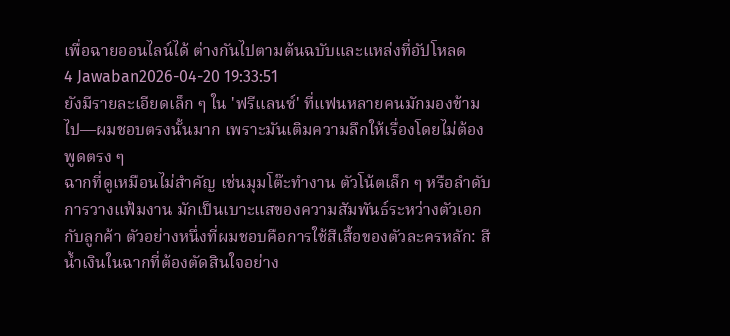เพื่อฉายออนไลน์ได้ ต่างกันไปตามต้นฉบับและแหล่งที่อัปโหลด
4 Jawaban2026-04-20 19:33:51
ยังมีรายละเอียดเล็ก ๆ ใน 'ฟรีแลนซ์' ที่แฟนหลายคนมักมองข้ามไป—ผมชอบตรงนั้นมาก เพราะมันเติมความลึกให้เรื่องโดยไม่ต้องพูดตรง ๆ
ฉากที่ดูเหมือนไม่สำคัญ เช่นมุมโต๊ะทำงาน ตัวโน้ตเล็ก ๆ หรือลำดับการวางแฟ้มงาน มักเป็นเบาะแสของความสัมพันธ์ระหว่างตัวเอกกับลูกค้า ตัวอย่างหนึ่งที่ผมชอบคือการใช้สีเสื้อของตัวละครหลัก: สีน้ำเงินในฉากที่ต้องตัดสินใจอย่าง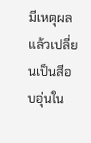มีเหตุผล แล้วเปลี่ยนเป็นสีอบอุ่นใน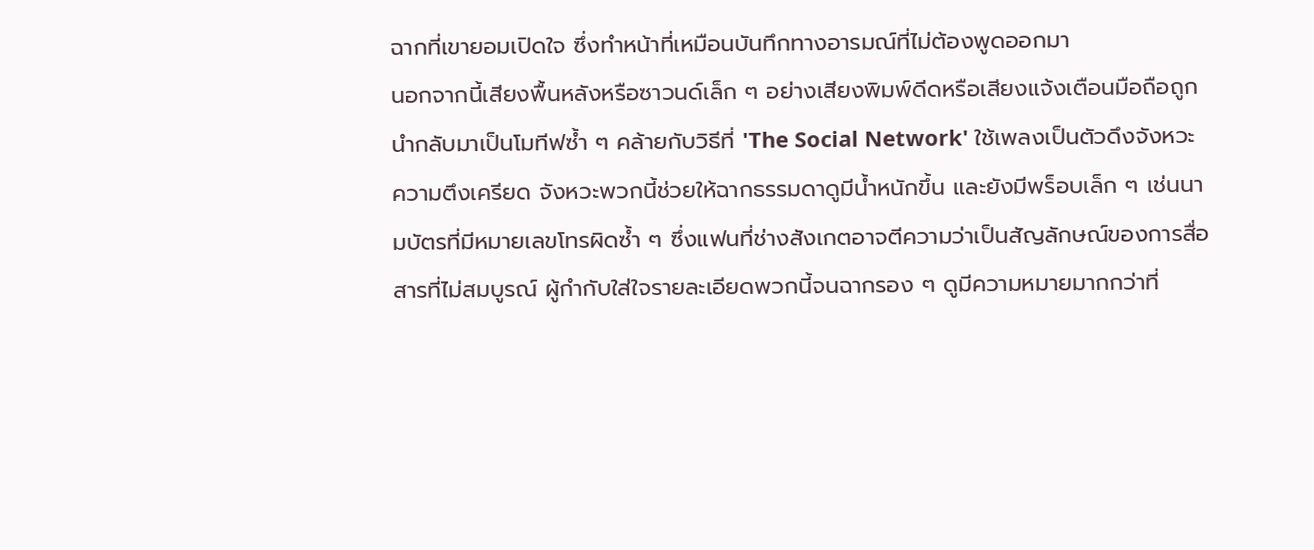ฉากที่เขายอมเปิดใจ ซึ่งทำหน้าที่เหมือนบันทึกทางอารมณ์ที่ไม่ต้องพูดออกมา
นอกจากนี้เสียงพื้นหลังหรือซาวนด์เล็ก ๆ อย่างเสียงพิมพ์ดีดหรือเสียงแจ้งเตือนมือถือถูกนำกลับมาเป็นโมทีฟซ้ำ ๆ คล้ายกับวิธีที่ 'The Social Network' ใช้เพลงเป็นตัวดึงจังหวะความตึงเครียด จังหวะพวกนี้ช่วยให้ฉากธรรมดาดูมีน้ำหนักขึ้น และยังมีพร็อบเล็ก ๆ เช่นนามบัตรที่มีหมายเลขโทรผิดซ้ำ ๆ ซึ่งแฟนที่ช่างสังเกตอาจตีความว่าเป็นสัญลักษณ์ของการสื่อสารที่ไม่สมบูรณ์ ผู้กำกับใส่ใจรายละเอียดพวกนี้จนฉากรอง ๆ ดูมีความหมายมากกว่าที่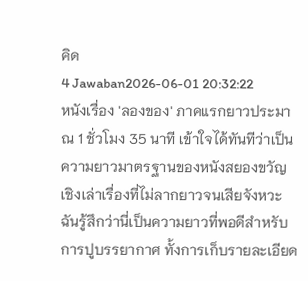คิด
4 Jawaban2026-06-01 20:32:22
หนังเรื่อง 'ลองของ' ภาคแรกยาวประมาณ 1 ชั่วโมง 35 นาที เข้าใจได้ทันทีว่าเป็นความยาวมาตรฐานของหนังสยองขวัญเชิงเล่าเรื่องที่ไม่ลากยาวจนเสียจังหวะ ฉันรู้สึกว่านี่เป็นความยาวที่พอดีสำหรับการปูบรรยากาศ ทั้งการเก็บรายละเอียด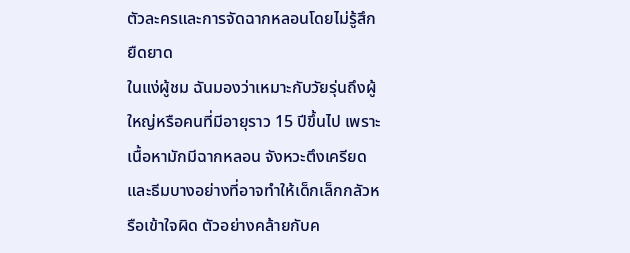ตัวละครและการจัดฉากหลอนโดยไม่รู้สึกยืดยาด
ในแง่ผู้ชม ฉันมองว่าเหมาะกับวัยรุ่นถึงผู้ใหญ่หรือคนที่มีอายุราว 15 ปีขึ้นไป เพราะเนื้อหามักมีฉากหลอน จังหวะตึงเครียด และธีมบางอย่างที่อาจทำให้เด็กเล็กกลัวหรือเข้าใจผิด ตัวอย่างคล้ายกับค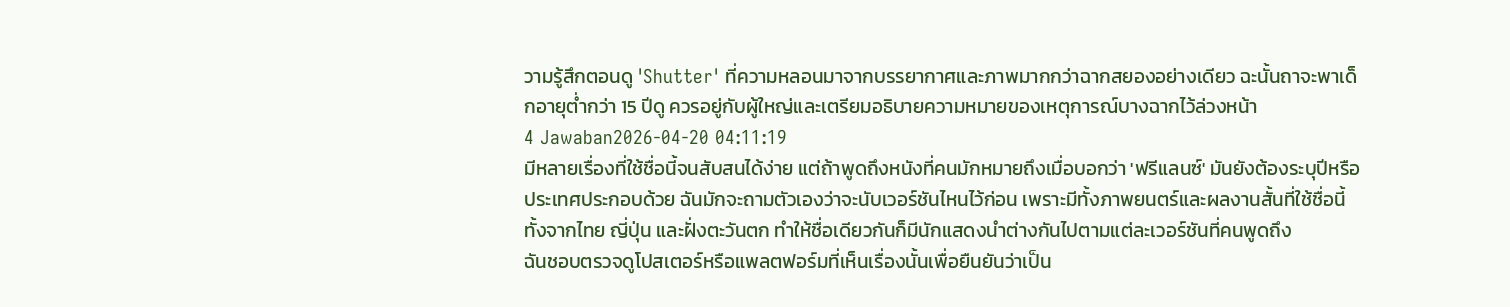วามรู้สึกตอนดู 'Shutter' ที่ความหลอนมาจากบรรยากาศและภาพมากกว่าฉากสยองอย่างเดียว ฉะนั้นถาจะพาเด็กอายุต่ำกว่า 15 ปีดู ควรอยู่กับผู้ใหญ่และเตรียมอธิบายความหมายของเหตุการณ์บางฉากไว้ล่วงหน้า
4 Jawaban2026-04-20 04:11:19
มีหลายเรื่องที่ใช้ชื่อนี้จนสับสนได้ง่าย แต่ถ้าพูดถึงหนังที่คนมักหมายถึงเมื่อบอกว่า 'ฟรีแลนซ์' มันยังต้องระบุปีหรือประเทศประกอบด้วย ฉันมักจะถามตัวเองว่าจะนับเวอร์ชันไหนไว้ก่อน เพราะมีทั้งภาพยนตร์และผลงานสั้นที่ใช้ชื่อนี้ ทั้งจากไทย ญี่ปุ่น และฝั่งตะวันตก ทำให้ชื่อเดียวกันก็มีนักแสดงนำต่างกันไปตามแต่ละเวอร์ชันที่คนพูดถึง
ฉันชอบตรวจดูโปสเตอร์หรือแพลตฟอร์มที่เห็นเรื่องนั้นเพื่อยืนยันว่าเป็น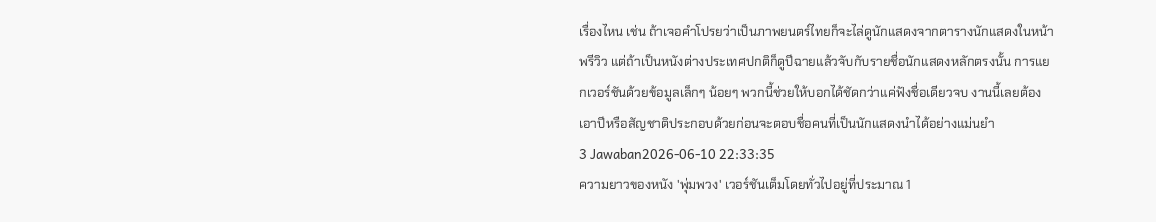เรื่องไหน เช่น ถ้าเจอคำโปรยว่าเป็นภาพยนตร์ไทยก็จะไล่ดูนักแสดงจากตารางนักแสดงในหน้าพรีวิว แต่ถ้าเป็นหนังต่างประเทศปกติก็ดูปีฉายแล้วจับกับรายชื่อนักแสดงหลักตรงนั้น การแยกเวอร์ชันด้วยข้อมูลเล็กๆ น้อยๆ พวกนี้ช่วยให้บอกได้ชัดกว่าแค่ฟังชื่อเดียวจบ งานนี้เลยต้องเอาปีหรือสัญชาติประกอบด้วยก่อนจะตอบชื่อคนที่เป็นนักแสดงนำได้อย่างแม่นยำ
3 Jawaban2026-06-10 22:33:35
ความยาวของหนัง 'พุ่มพวง' เวอร์ชันเต็มโดยทั่วไปอยู่ที่ประมาณ 1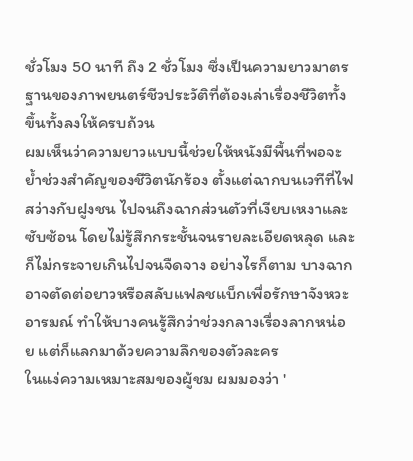ชั่วโมง 50 นาที ถึง 2 ชั่วโมง ซึ่งเป็นความยาวมาตรฐานของภาพยนตร์ชีวประวัติที่ต้องเล่าเรื่องชีวิตทั้งขึ้นทั้งลงให้ครบถ้วน
ผมเห็นว่าความยาวแบบนี้ช่วยให้หนังมีพื้นที่พอจะย้ำช่วงสำคัญของชีวิตนักร้อง ตั้งแต่ฉากบนเวทีที่ไฟสว่างกับฝูงชน ไปจนถึงฉากส่วนตัวที่เงียบเหงาและซับซ้อน โดยไม่รู้สึกกระชั้นจนรายละเอียดหลุด และก็ไม่กระจายเกินไปจนจืดจาง อย่างไรก็ตาม บางฉากอาจตัดต่อยาวหรือสลับแฟลชแบ็กเพื่อรักษาจังหวะอารมณ์ ทำให้บางคนรู้สึกว่าช่วงกลางเรื่องลากหน่อย แต่ก็แลกมาด้วยความลึกของตัวละคร
ในแง่ความเหมาะสมของผู้ชม ผมมองว่า '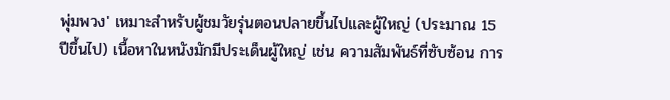พุ่มพวง' เหมาะสำหรับผู้ชมวัยรุ่นตอนปลายขึ้นไปและผู้ใหญ่ (ประมาณ 15 ปีขึ้นไป) เนื้อหาในหนังมักมีประเด็นผู้ใหญ่ เช่น ความสัมพันธ์ที่ซับซ้อน การ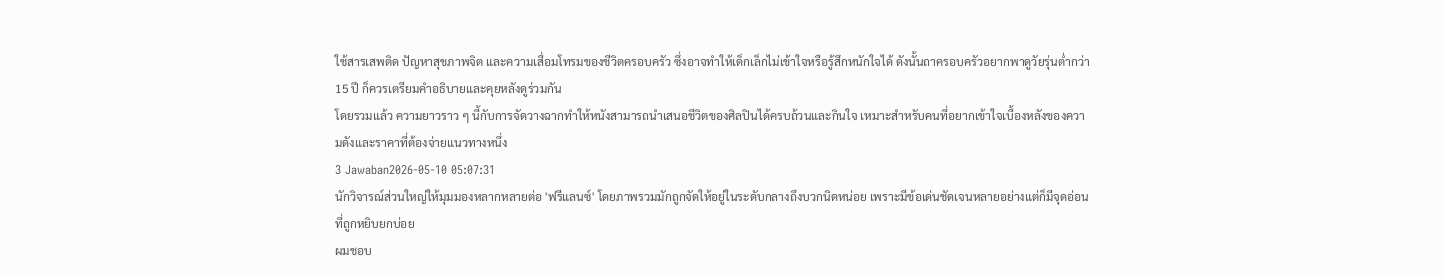ใช้สารเสพติด ปัญหาสุขภาพจิต และความเสื่อมโทรมของชีวิตครอบครัว ซึ่งอาจทำให้เด็กเล็กไม่เข้าใจหรือรู้สึกหนักใจได้ ดังนั้นถาครอบครัวอยากพาดูวัยรุ่นต่ำกว่า 15 ปี ก็ควรเตรียมคำอธิบายและคุยหลังดูร่วมกัน
โดยรวมแล้ว ความยาวราว ๆ นี้กับการจัดวางฉากทำให้หนังสามารถนำเสนอชีวิตของศิลปินได้ครบถ้วนและกินใจ เหมาะสำหรับคนที่อยากเข้าใจเบื้องหลังของความดังและราคาที่ต้องจ่ายแนวทางหนึ่ง
3 Jawaban2026-05-10 05:07:31
นักวิจารณ์ส่วนใหญ่ให้มุมมองหลากหลายต่อ 'ฟรีแลนซ์' โดยภาพรวมมักถูกจัดให้อยู่ในระดับกลางถึงบวกนิดหน่อย เพราะมีข้อเด่นชัดเจนหลายอย่างแต่ก็มีจุดอ่อนที่ถูกหยิบยกบ่อย
ผมชอบ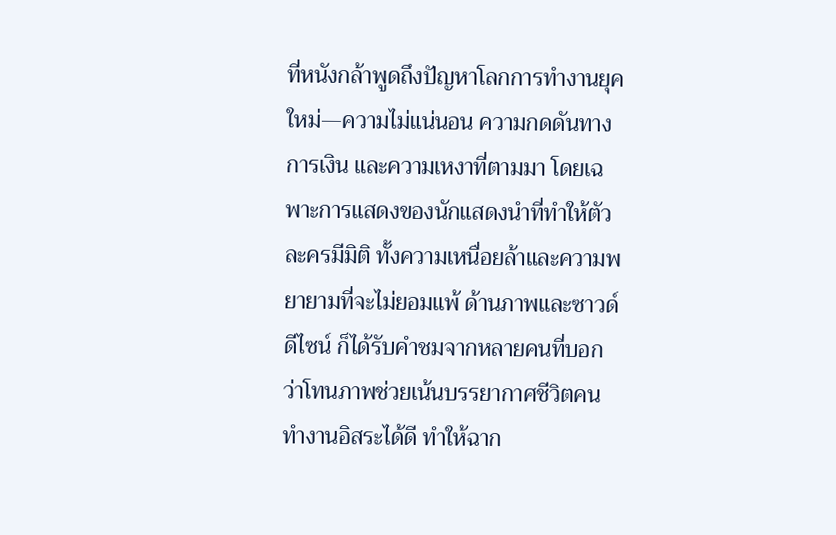ที่หนังกล้าพูดถึงปัญหาโลกการทำงานยุคใหม่—ความไม่แน่นอน ความกดดันทางการเงิน และความเหงาที่ตามมา โดยเฉพาะการแสดงของนักแสดงนำที่ทำให้ตัวละครมีมิติ ทั้งความเหนื่อยล้าและความพยายามที่จะไม่ยอมแพ้ ด้านภาพและซาวด์ดีไซน์ ก็ได้รับคำชมจากหลายคนที่บอกว่าโทนภาพช่วยเน้นบรรยากาศชีวิตคนทำงานอิสระได้ดี ทำให้ฉาก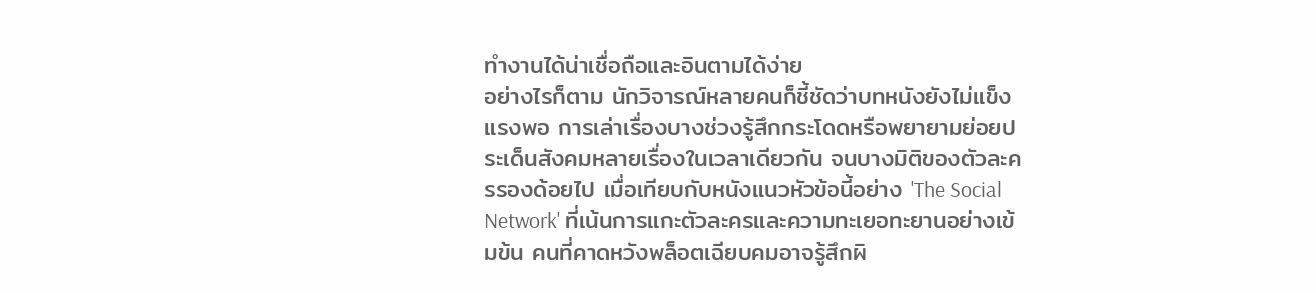ทำงานได้น่าเชื่อถือและอินตามได้ง่าย
อย่างไรก็ตาม นักวิจารณ์หลายคนก็ชี้ชัดว่าบทหนังยังไม่แข็งแรงพอ การเล่าเรื่องบางช่วงรู้สึกกระโดดหรือพยายามย่อยประเด็นสังคมหลายเรื่องในเวลาเดียวกัน จนบางมิติของตัวละครรองด้อยไป เมื่อเทียบกับหนังแนวหัวข้อนี้อย่าง 'The Social Network' ที่เน้นการแกะตัวละครและความทะเยอทะยานอย่างเข้มข้น คนที่คาดหวังพล็อตเฉียบคมอาจรู้สึกผิ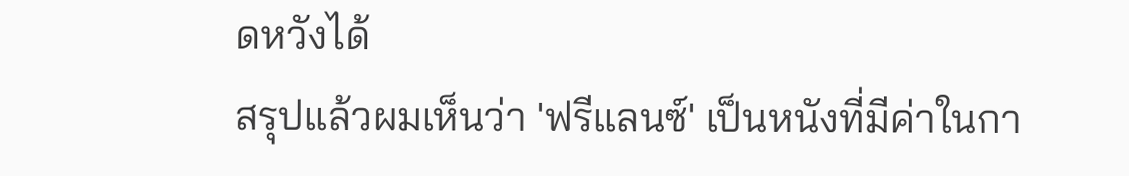ดหวังได้
สรุปแล้วผมเห็นว่า 'ฟรีแลนซ์' เป็นหนังที่มีค่าในกา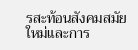รสะท้อนสังคมสมัยใหม่และการ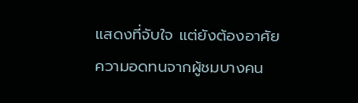แสดงที่จับใจ แต่ยังต้องอาศัยความอดทนจากผู้ชมบางคน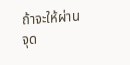ถ้าจะให้ผ่านจุด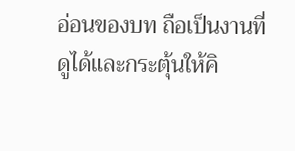อ่อนของบท ถือเป็นงานที่ดูได้และกระตุ้นให้คิ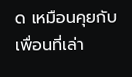ด เหมือนคุยกับเพื่อนที่เล่า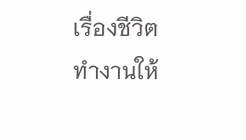เรื่องชีวิตทำงานให้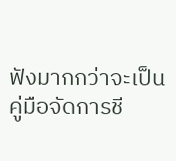ฟังมากกว่าจะเป็นคู่มือจัดการชี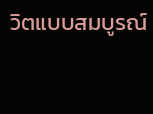วิตแบบสมบูรณ์